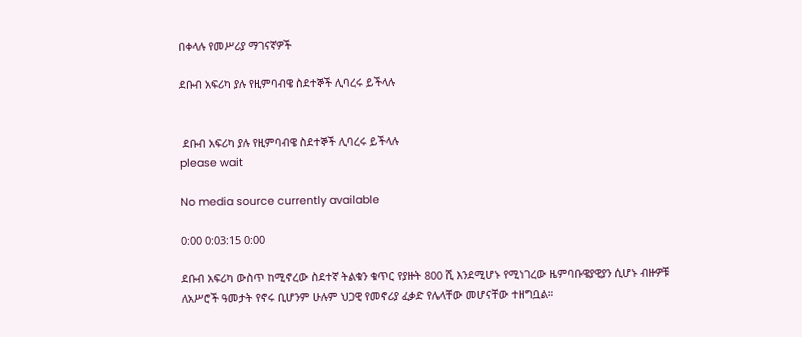በቀላሉ የመሥሪያ ማገናኛዎች

ደቡብ አፍሪካ ያሉ የዚምባብዌ ስደተኞች ሊባረሩ ይችላሉ


 ደቡብ አፍሪካ ያሉ የዚምባብዌ ስደተኞች ሊባረሩ ይችላሉ
please wait

No media source currently available

0:00 0:03:15 0:00

ደቡብ አፍሪካ ውስጥ ከሚኖረው ስደተኛ ትልቁን ቁጥር የያዙት 800 ሺ እንደሚሆኑ የሚነገረው ዜምባቡዌያዊያን ሲሆኑ ብዙዎቹ ለአሥሮች ዓመታት የኖሩ ቢሆንም ሁሉም ህጋዊ የመኖሪያ ፈቃድ የሌላቸው መሆናቸው ተዘግቧል።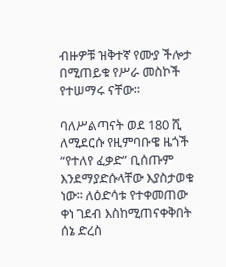ብዙዎቹ ዝቅተኛ የሙያ ችሎታ በሚጠይቁ የሥራ መስኮች የተሠማሩ ናቸው።

ባለሥልጣናት ወደ 180 ሺ ለሚደርሱ የዚምባቡዌ ዜጎች “የተለየ ፈቃድ” ቢሰጡም እንደማያድሱላቸው እያስታወቁ ነው፡፡ ለዕድሳቱ የተቀመጠው ቀነ ገደብ እስከሚጠናቀቅበት ሰኔ ድረስ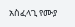አስፈላጊ የሙያ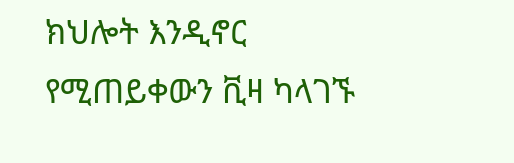ክህሎት እንዲኖር የሚጠይቀውን ቪዛ ካላገኙ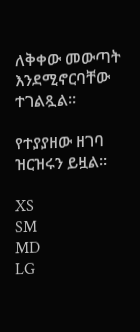ለቅቀው መውጣት እንደሚኖርባቸው ተገልጿል።

የተያያዘው ዘገባ ዝርዝሩን ይዟል።

XS
SM
MD
LG